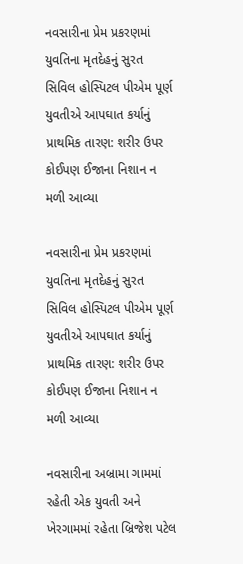નવસારીના પ્રેમ પ્રકરણમાં યુવતિના મૃતદેહનું સુરત સિવિલ હોસ્પિટલ પીએમ પૂર્ણ યુવતીએ આપઘાત કર્યાનું પ્રાથમિક તારણ: શરીર ઉપર કોઈપણ ઈજાના નિશાન ન મળી આવ્યા

નવસારીના પ્રેમ પ્રકરણમાં યુવતિના મૃતદેહનું સુરત સિવિલ હોસ્પિટલ પીએમ પૂર્ણ યુવતીએ આપઘાત કર્યાનું પ્રાથમિક તારણ: શરીર ઉપર કોઈપણ ઈજાના નિશાન ન મળી આવ્યા

નવસારીના અબ્રામા ગામમાં રહેતી એક યુવતી અને ખેરગામમાં રહેતા બ્રિજેશ પટેલ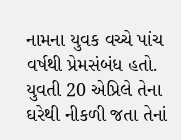નામના યુવક વચ્ચે પાંચ વર્ષથી પ્રેમસંબંધ હતો. યુવતી 20 એપ્રિલે તેના ઘરેથી નીકળી જતા તેનાં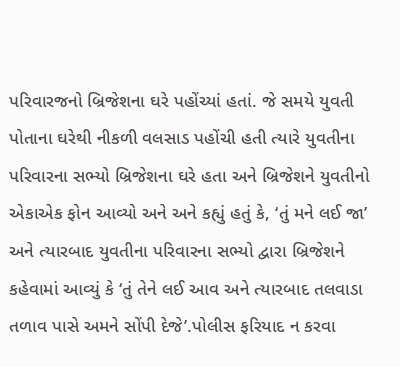પરિવારજનો બ્રિજેશના ઘરે પહોંચ્યાં હતાં. જે સમયે યુવતી પોતાના ઘરેથી નીકળી વલસાડ પહોંચી હતી ત્યારે યુવતીના પરિવારના સભ્યો બ્રિજેશના ઘરે હતા અને બ્રિજેશને યુવતીનો એકાએક ફોન આવ્યો અને અને કહ્યું હતું કે, ‘તું મને લઈ જા’ અને ત્યારબાદ યુવતીના પરિવારના સભ્યો દ્વારા બ્રિજેશને કહેવામાં આવ્યું કે ‘તું તેને લઈ આવ અને ત્યારબાદ તલવાડા તળાવ પાસે અમને સોંપી દેજે’.પોલીસ ફરિયાદ ન કરવા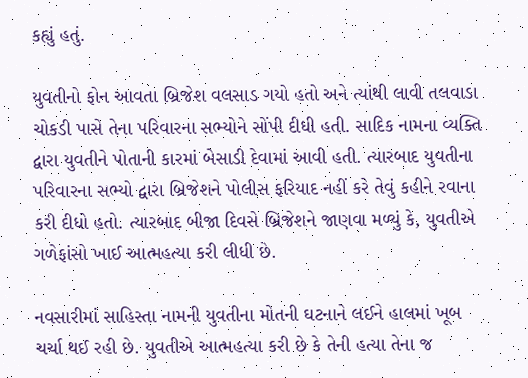કહ્યું હતું.

યુવતીનો ફોન આવતા બ્રિજેશ વલસાડ ગયો હતો અને ત્યાંથી લાવી તલવાડા ચોકડી પાસે તેના પરિવારના સભ્યોને સોંપી દીધી હતી. સાદિક નામના વ્યક્તિ દ્વારા યુવતીને પોતાની કારમાં બેસાડી દેવામાં આવી હતી. ત્યારબાદ યુવતીના પરિવારના સભ્યો દ્વારા બ્રિજેશને પોલીસ ફરિયાદ નહીં કરે તેવું કહીને રવાના કરી દીધો હતો. ત્યારબાદ બીજા દિવસે બ્રિજેશને જાણવા મળ્યું કે, યુવતીએ ગળેફાંસો ખાઈ આત્મહત્યા કરી લીધી છે.

નવસારીમાં સાહિસ્તા નામની યુવતીના મોતની ઘટનાને લઈને હાલમાં ખૂબ ચર્ચા થઈ રહી છે. યુવતીએ આત્મહત્યા કરી છે કે તેની હત્યા તેના જ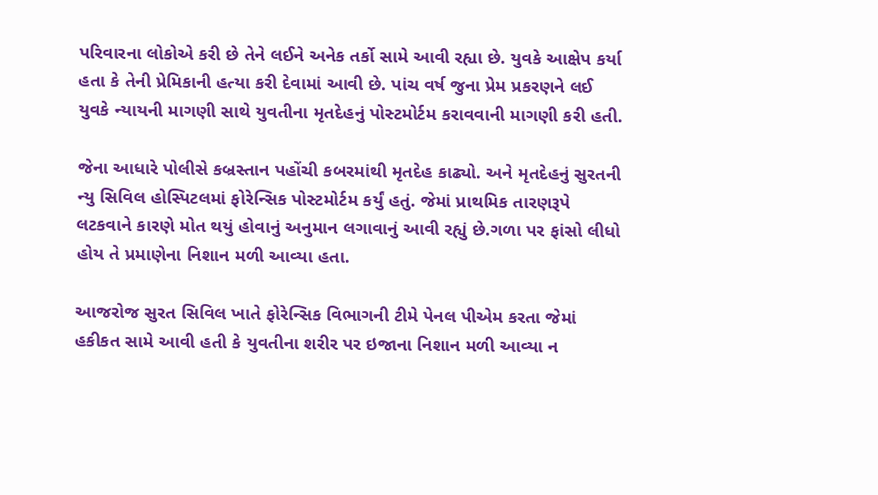પરિવારના લોકોએ કરી છે તેને લઈને અનેક તર્કો સામે આવી રહ્યા છે. યુવકે આક્ષેપ કર્યા હતા કે તેની પ્રેમિકાની હત્યા કરી દેવામાં આવી છે. પાંચ વર્ષ જુના પ્રેમ પ્રકરણને લઈ યુવકે ન્યાયની માગણી સાથે યુવતીના મૃતદેહનું પોસ્ટમોર્ટમ કરાવવાની માગણી કરી હતી.

જેના આધારે પોલીસે કબ્રસ્તાન પહોંચી કબરમાંથી મૃતદેહ કાઢ્યો. અને મૃતદેહનું સુરતની ન્યુ સિવિલ હોસ્પિટલમાં ફોરેન્સિક પોસ્ટમોર્ટમ કર્યું હતું. જેમાં પ્રાથમિક તારણરૂપે લટકવાને કારણે મોત થયું હોવાનું અનુમાન લગાવાનું આવી રહ્યું છે.ગળા પર ફાંસો લીધો હોય તે પ્રમાણેના નિશાન મળી આવ્યા હતા.

આજરોજ સુરત સિવિલ ખાતે ફોરેન્સિક વિભાગની ટીમે પેનલ પીએમ કરતા જેમાં હકીકત સામે આવી હતી કે યુવતીના શરીર પર ઇજાના નિશાન મળી આવ્યા ન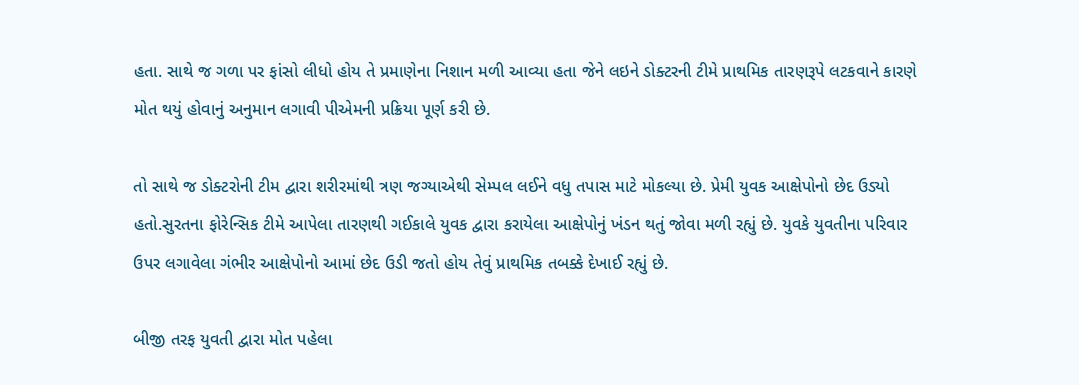હતા. સાથે જ ગળા પર ફાંસો લીધો હોય તે પ્રમાણેના નિશાન મળી આવ્યા હતા જેને લઇને ડોક્ટરની ટીમે પ્રાથમિક તારણરૂપે લટકવાને કારણે મોત થયું હોવાનું અનુમાન લગાવી પીએમની પ્રક્રિયા પૂર્ણ કરી છે.

તો સાથે જ ડોક્ટરોની ટીમ દ્વારા શરીરમાંથી ત્રણ જગ્યાએથી સેમ્પલ લઈને વધુ તપાસ માટે મોકલ્યા છે. પ્રેમી યુવક આક્ષેપોનો છેદ ઉડ્યો હતો.સુરતના ફોરેન્સિક ટીમે આપેલા તારણથી ગઈકાલે યુવક દ્વારા કરાયેલા આક્ષેપોનું ખંડન થતું જોવા મળી રહ્યું છે. યુવકે યુવતીના પરિવાર ઉપર લગાવેલા ગંભીર આક્ષેપોનો આમાં છેદ ઉડી જતો હોય તેવું પ્રાથમિક તબક્કે દેખાઈ રહ્યું છે.

બીજી તરફ યુવતી દ્વારા મોત પહેલા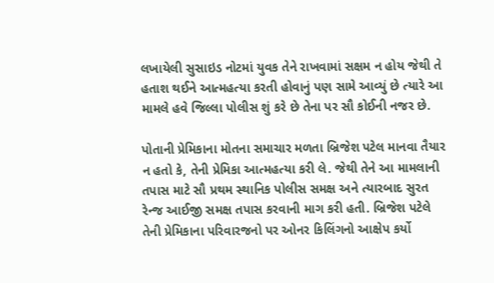લખાયેલી સુસાઇડ નોટમાં યુવક તેને રાખવામાં સક્ષમ ન હોય જેથી તે હતાશ થઈને આત્મહત્યા કરતી હોવાનું પણ સામે આવ્યું છે ત્યારે આ મામલે હવે જિલ્લા પોલીસ શું કરે છે તેના પર સૌ કોઈની નજર છે.

પોતાની પ્રેમિકાના મોતના સમાચાર મળતા બ્રિજેશ પટેલ માનવા તૈયાર ન હતો કે, તેની પ્રેમિકા આત્મહત્યા કરી લે. જેથી તેને આ મામલાની તપાસ માટે સૌ પ્રથમ સ્થાનિક પોલીસ સમક્ષ અને ત્યારબાદ સુરત રેન્જ આઈજી સમક્ષ તપાસ કરવાની માગ કરી હતી. બ્રિજેશ પટેલે તેની પ્રેમિકાના પરિવારજનો પર ઓનર કિલિંગનો આક્ષેપ કર્યો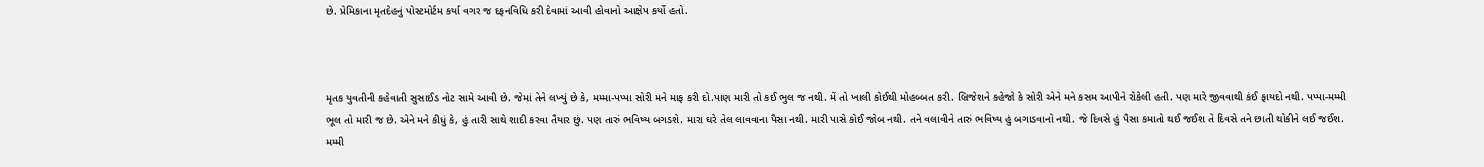છે. પ્રેમિકાના મૃતદેહનું પોસ્ટમોર્ટમ કર્યા વગર જ દફનવિધિ કરી દેવામાં આવી હોવાનો આક્ષેપ કર્યો હતો.



મૃતક યુવતીની કહેવાતી સુસાઈડ નોટ સામે આવી છે. જેમાં તેને લખ્યું છે કે, મમ્મા-પપ્પા સોરી મને માફ કરી દો.પાણ મારી તો કઈ ભુલ જ નથી. મેં તો ખાલી કોઈથી મોહબ્બત કરી. બ્રિજેશને કહેજો કે સોરી એને મને કસમ આપીને રોકેલી હતી. પણ મારે જીવવાથી કંઈ ફાયદો નથી. પપ્પા-મમ્મી ભૂલ તો મારી જ છે. એને મને કીધું કે, હું તારી સાથે શાદી કરવા તૈયાર છું. પણ તારું ભવિષ્ય બગડશે. મારા ઘરે તેલ લાવવાના પૈસા નથી. મારી પાસે કોઈ જોબ નથી. તને વલાવીને તારું ભવિષ્ય હું બગાડવાનો નથી. જે દિવસે હું પૈસા કમાતો થઈ જઈશ તે દિવસે તને છાતી થોકીને લઈ જઈશ. મમ્મી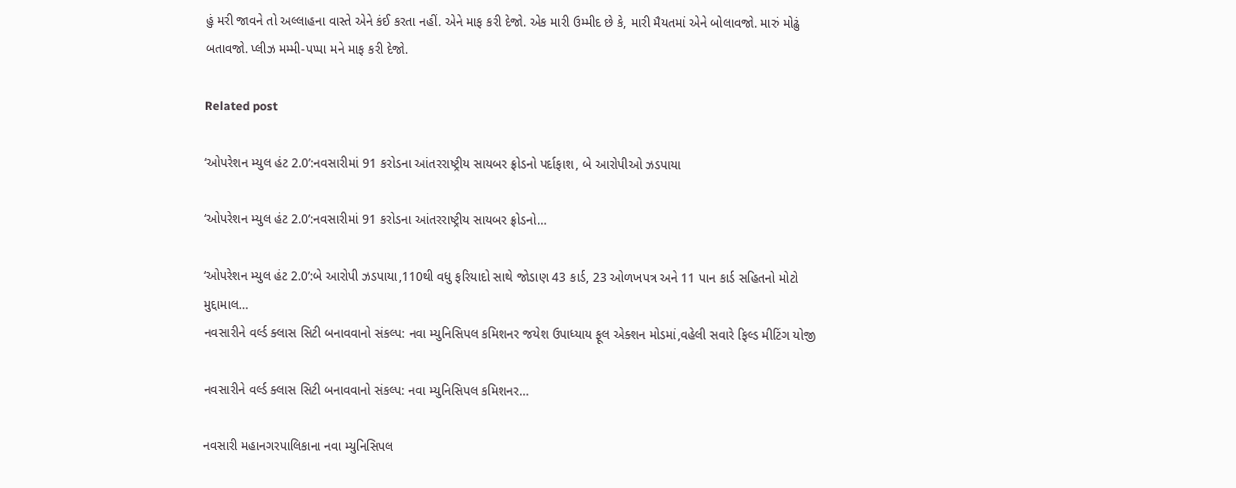હું મરી જાવને તો અલ્લાહના વાસ્તે એને કંઈ કરતા નહીં. એને માફ કરી દેજો. એક મારી ઉમ્મીદ છે કે, મારી મૈયતમાં એને બોલાવજો. મારું મોઢું બતાવજો. પ્લીઝ મમ્મી-પપ્પા મને માફ કરી દેજો.

Related post

‘ઓપરેશન મ્યુલ હંટ 2.0’:નવસારીમાં 91 કરોડના આંતરરાષ્ટ્રીય સાયબર ફ્રોડનો પર્દાફાશ, બે આરોપીઓ ઝડપાયા

‘ઓપરેશન મ્યુલ હંટ 2.0’:નવસારીમાં 91 કરોડના આંતરરાષ્ટ્રીય સાયબર ફ્રોડનો…

‘ઓપરેશન મ્યુલ હંટ 2.0’:બે આરોપી ઝડપાયા,110થી વધુ ફરિયાદો સાથે જોડાણ 43 કાર્ડ, 23 ઓળખપત્ર અને 11 પાન કાર્ડ સહિતનો મોટો મુદ્દામાલ…
નવસારીને વર્લ્ડ ક્લાસ સિટી બનાવવાનો સંકલ્પ: નવા મ્યુનિસિપલ કમિશનર જયેશ ઉપાધ્યાય ફૂલ એક્શન મોડમાં,વહેલી સવારે ફિલ્ડ મીટિંગ યોજી

નવસારીને વર્લ્ડ ક્લાસ સિટી બનાવવાનો સંકલ્પ: નવા મ્યુનિસિપલ કમિશનર…

નવસારી મહાનગરપાલિકાના નવા મ્યુનિસિપલ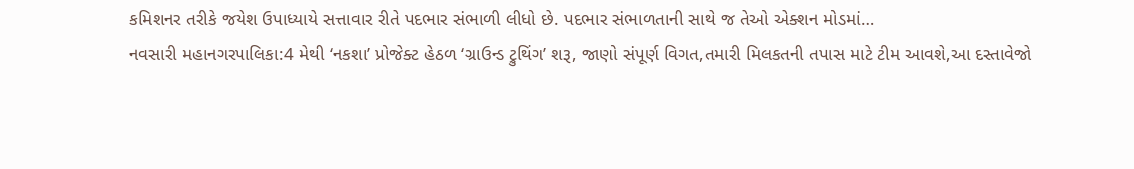કમિશનર તરીકે જયેશ ઉપાધ્યાયે સત્તાવાર રીતે પદભાર સંભાળી લીધો છે. પદભાર સંભાળતાની સાથે જ તેઓ એક્શન મોડમાં…
નવસારી મહાનગરપાલિકા:4 મેથી ‘નકશા’ પ્રોજેક્ટ હેઠળ ‘ગ્રાઉન્ડ ટ્રુથિંગ’ શરૂ, જાણો સંપૂર્ણ વિગત,તમારી મિલકતની તપાસ માટે ટીમ આવશે,આ દસ્તાવેજો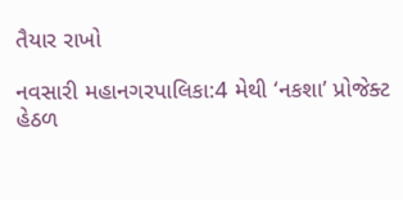તૈયાર રાખો

નવસારી મહાનગરપાલિકા:4 મેથી ‘નકશા’ પ્રોજેક્ટ હેઠળ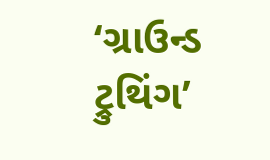‘ગ્રાઉન્ડ ટ્રુથિંગ’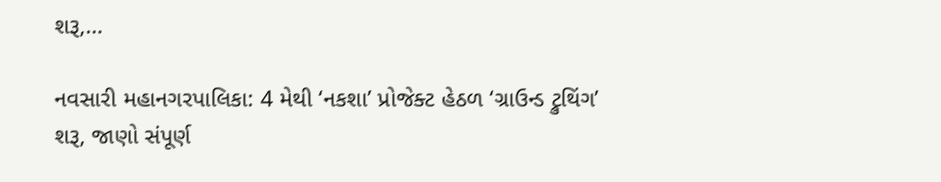શરૂ,…

નવસારી મહાનગરપાલિકા: 4 મેથી ‘નકશા’ પ્રોજેક્ટ હેઠળ ‘ગ્રાઉન્ડ ટ્રુથિંગ’ શરૂ, જાણો સંપૂર્ણ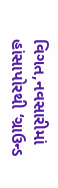વિગત,નવસારીમાં હાંસાપોરથી ‘ગ્રાઉન્ડ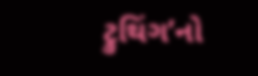ટ્રુથિંગ’નો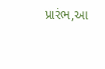પ્રારંભ,આ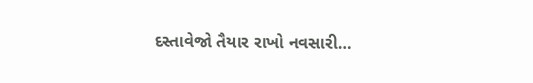દસ્તાવેજો તૈયાર રાખો નવસારી…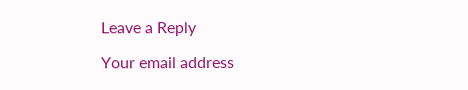Leave a Reply

Your email address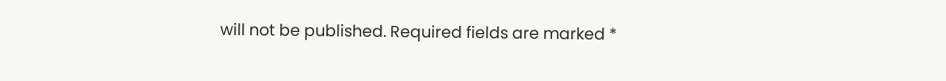will not be published. Required fields are marked *